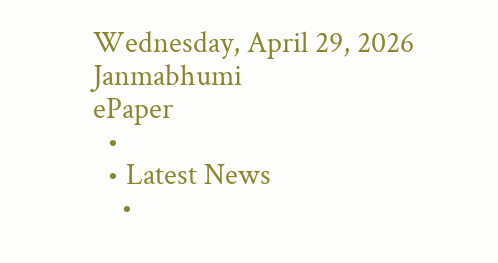Wednesday, April 29, 2026
Janmabhumi
ePaper
  •
  • Latest News
    •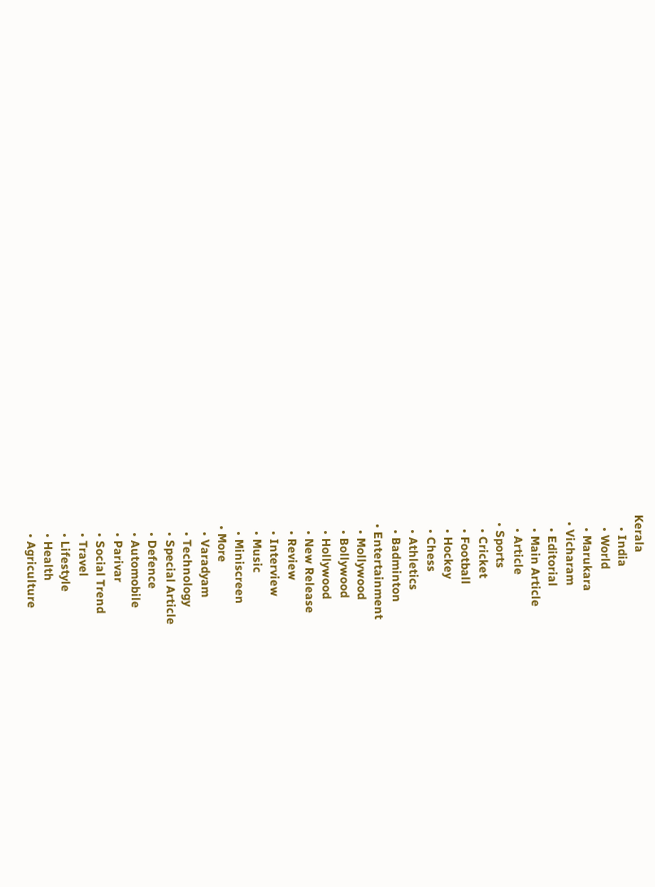Kerala
    • India
    • World
    • Marukara
  • Vicharam
    • Editorial
    • Main Article
    • Article
  • Sports
    • Cricket
    • Football
    • Hockey
    • Chess
    • Athletics
    • Badminton
  • Entertainment
    • Mollywood
    • Bollywood
    • Hollywood
    • New Release
    • Review
    • Interview
    • Music
    • Miniscreen
  • More
    • Varadyam
    • Technology
    • Special Article
    • Defence
    • Automobile
    • Parivar
    • Social Trend
    • Travel
    • Lifestyle
    • Health
    • Agriculture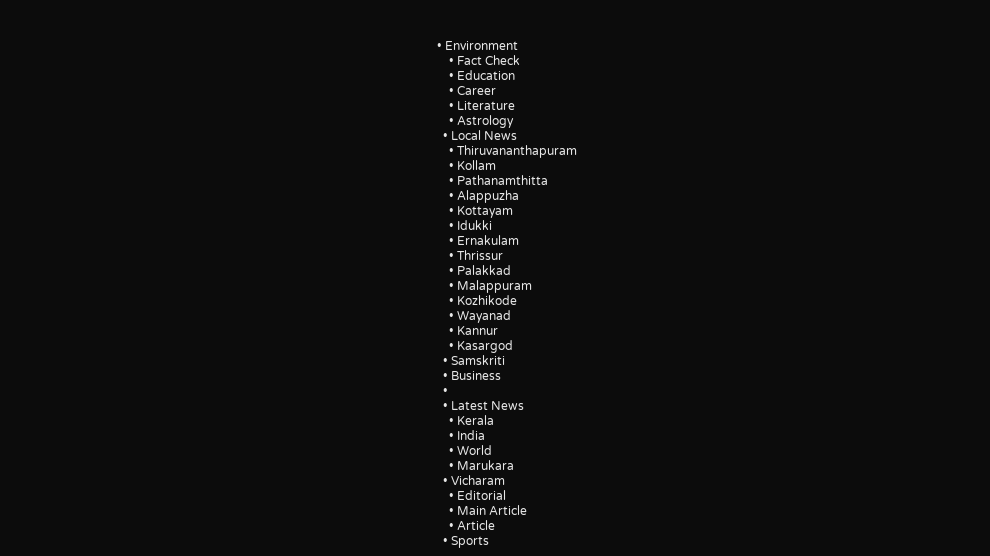• Environment
    • Fact Check
    • Education
    • Career
    • Literature
    • Astrology
  • Local News
    • Thiruvananthapuram
    • Kollam
    • Pathanamthitta
    • Alappuzha
    • Kottayam
    • Idukki
    • Ernakulam
    • Thrissur
    • Palakkad
    • Malappuram
    • Kozhikode
    • Wayanad
    • Kannur
    • Kasargod
  • Samskriti
  • Business
  •
  • Latest News
    • Kerala
    • India
    • World
    • Marukara
  • Vicharam
    • Editorial
    • Main Article
    • Article
  • Sports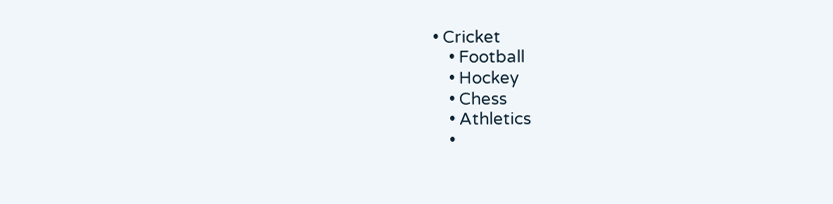• Cricket
    • Football
    • Hockey
    • Chess
    • Athletics
    •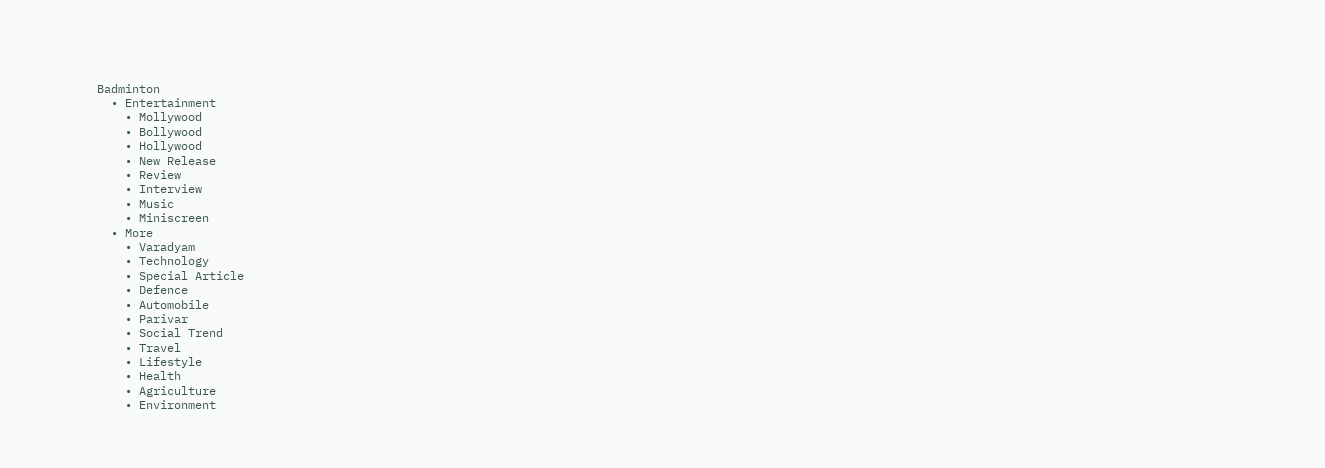Badminton
  • Entertainment
    • Mollywood
    • Bollywood
    • Hollywood
    • New Release
    • Review
    • Interview
    • Music
    • Miniscreen
  • More
    • Varadyam
    • Technology
    • Special Article
    • Defence
    • Automobile
    • Parivar
    • Social Trend
    • Travel
    • Lifestyle
    • Health
    • Agriculture
    • Environment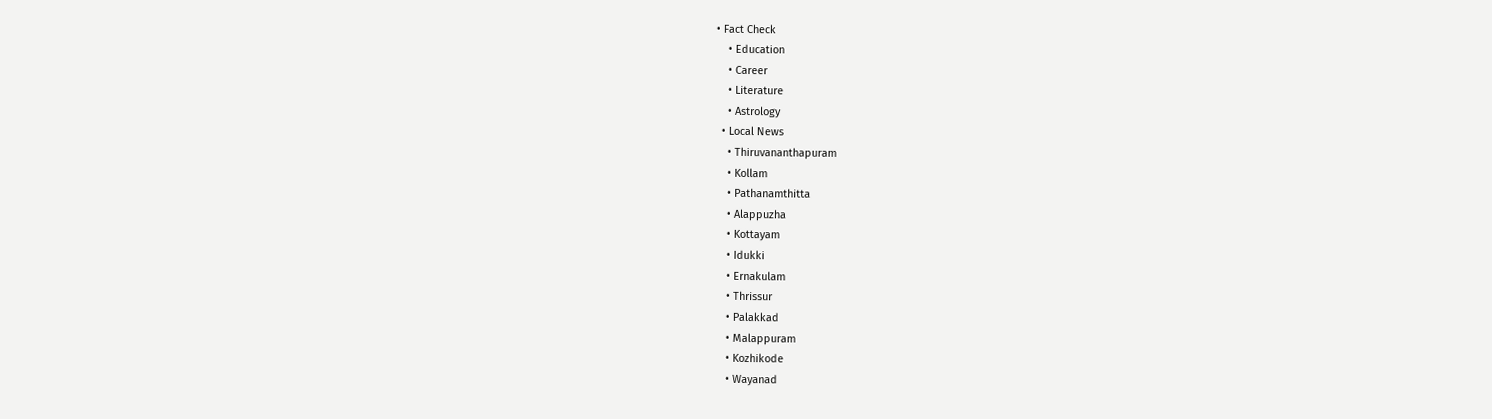• Fact Check
    • Education
    • Career
    • Literature
    • Astrology
  • Local News
    • Thiruvananthapuram
    • Kollam
    • Pathanamthitta
    • Alappuzha
    • Kottayam
    • Idukki
    • Ernakulam
    • Thrissur
    • Palakkad
    • Malappuram
    • Kozhikode
    • Wayanad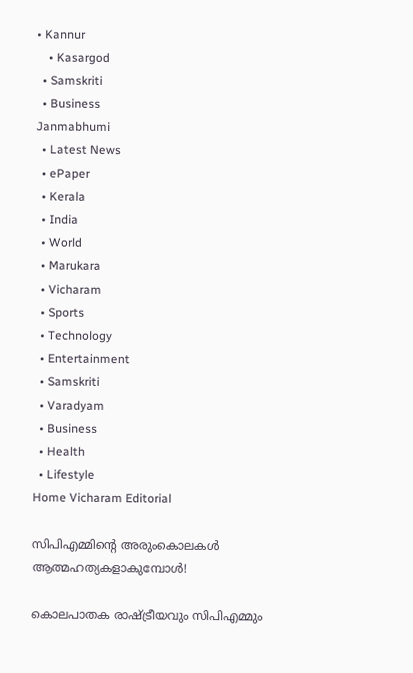• Kannur
    • Kasargod
  • Samskriti
  • Business
Janmabhumi
  • Latest News
  • ePaper
  • Kerala
  • India
  • World
  • Marukara
  • Vicharam
  • Sports
  • Technology
  • Entertainment
  • Samskriti
  • Varadyam
  • Business
  • Health
  • Lifestyle
Home Vicharam Editorial

സിപിഎമ്മിന്റെ അരുംകൊലകള്‍ ആത്മഹത്യകളാകുമ്പോള്‍!

കൊലപാതക രാഷ്‌ട്രീയവും സിപിഎമ്മും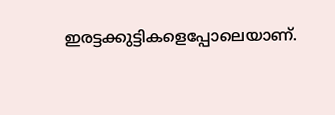ഇരട്ടക്കുട്ടികളെപ്പോലെയാണ്.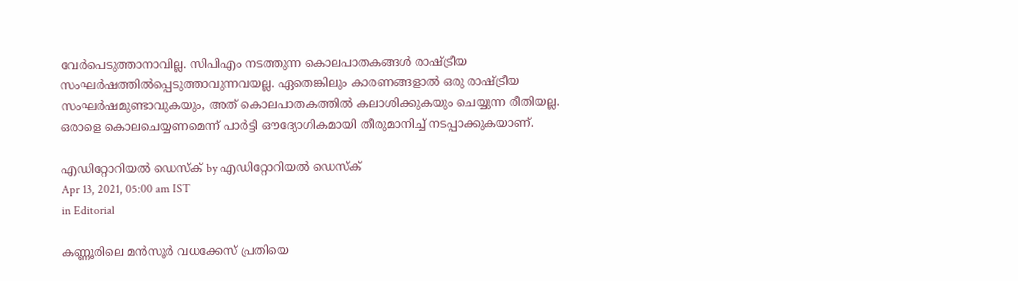വേര്‍പെടുത്താനാവില്ല. സിപിഎം നടത്തുന്ന കൊലപാതകങ്ങള്‍ രാഷ്‌ട്രീയ സംഘര്‍ഷത്തില്‍പ്പെടുത്താവുന്നവയല്ല. ഏതെങ്കിലും കാരണങ്ങളാല്‍ ഒരു രാഷ്‌ട്രീയ സംഘര്‍ഷമുണ്ടാവുകയും, അത് കൊലപാതകത്തില്‍ കലാശിക്കുകയും ചെയ്യുന്ന രീതിയല്ല. ഒരാളെ കൊലചെയ്യണമെന്ന് പാര്‍ട്ടി ഔദ്യോഗികമായി തീരുമാനിച്ച് നടപ്പാക്കുകയാണ്.

എഡിറ്റോറിയൽ ഡെസ്ക് by എഡിറ്റോറിയൽ ഡെസ്ക്
Apr 13, 2021, 05:00 am IST
in Editorial

കണ്ണൂരിലെ മന്‍സൂര്‍ വധക്കേസ് പ്രതിയെ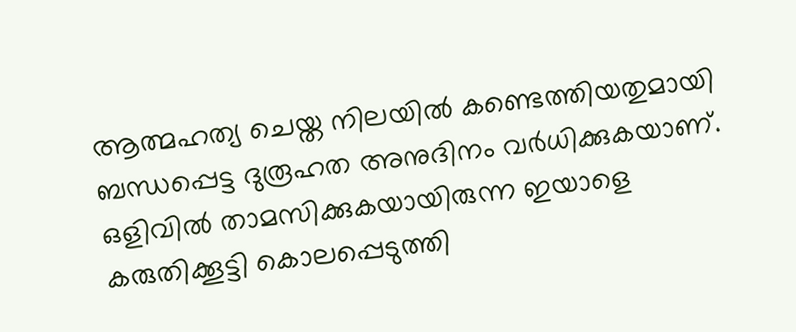ആത്മഹത്യ ചെയ്ത നിലയില്‍ കണ്ടെത്തിയതുമായി ബന്ധപ്പെട്ട ദുരൂഹത അനുദിനം വര്‍ധിക്കുകയാണ്. ഒളിവില്‍ താമസിക്കുകയായിരുന്ന ഇയാളെ കരുതിക്കൂട്ടി കൊലപ്പെടുത്തി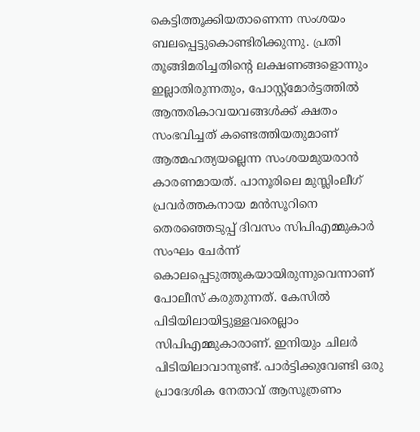കെട്ടിത്തൂക്കിയതാണെന്ന സംശയം ബലപ്പെട്ടുകൊണ്ടിരിക്കുന്നു. പ്രതി തൂങ്ങിമരിച്ചതിന്റെ ലക്ഷണങ്ങളൊന്നും ഇല്ലാതിരുന്നതും, പോസ്റ്റ്‌മോര്‍ട്ടത്തില്‍ ആന്തരികാവയവങ്ങള്‍ക്ക് ക്ഷതം സംഭവിച്ചത് കണ്ടെത്തിയതുമാണ് ആത്മഹത്യയല്ലെന്ന സംശയമുയരാന്‍ കാരണമായത്. പാനൂരിലെ മുസ്ലിംലീഗ് പ്രവര്‍ത്തകനായ മന്‍സൂറിനെ തെരഞ്ഞെടുപ്പ് ദിവസം സിപിഎമ്മുകാര്‍ സംഘം ചേര്‍ന്ന് കൊലപ്പെടുത്തുകയായിരുന്നുവെന്നാണ് പോലീസ് കരുതുന്നത്. കേസില്‍ പിടിയിലായിട്ടുള്ളവരെല്ലാം സിപിഎമ്മുകാരാണ്. ഇനിയും ചിലര്‍ പിടിയിലാവാനുണ്ട്. പാര്‍ട്ടിക്കുവേണ്ടി ഒരു പ്രാദേശിക നേതാവ് ആസൂത്രണം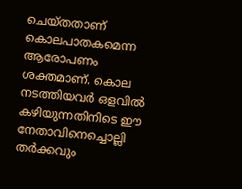ചെയ്തതാണ് കൊലപാതകമെന്ന ആരോപണം ശക്തമാണ്. കൊല നടത്തിയവര്‍ ഒളവില്‍ കഴിയുന്നതിനിടെ ഈ നേതാവിനെച്ചൊല്ലി തര്‍ക്കവും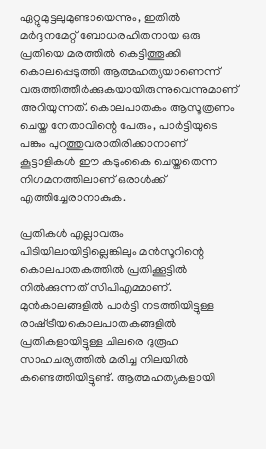ഏറ്റുമുട്ടലുമുണ്ടായെന്നും, ഇതില്‍ മര്‍ദ്ദനമേറ്റ് ബോധരഹിതനായ ഒരു പ്രതിയെ മരത്തില്‍ കെട്ടിത്തൂക്കി കൊലപ്പെടുത്തി ആത്മഹത്യയാണെന്ന് വരുത്തിത്തീര്‍ക്കുകയായിരുന്നുവെന്നുമാണ് അറിയുന്നത്. കൊലപാതകം ആസൂത്രണം ചെയ്ത നേതാവിന്റെ പേരും, പാര്‍ട്ടിയുടെ പങ്കും പുറത്തുവരാതിരിക്കാനാണ് കൂട്ടാളികള്‍ ഈ കടുംകൈ ചെയ്തതെന്ന നിഗമനത്തിലാണ് ഒരാള്‍ക്ക് എത്തിച്ചേരാനാകുക.

പ്രതികള്‍ എല്ലാവരും പിടിയിലായിട്ടില്ലെങ്കിലും മന്‍സൂറിന്റെ കൊലപാതകത്തില്‍ പ്രതിക്കൂട്ടില്‍ നില്‍ക്കുന്നത് സിപിഎമ്മാണ്. മുന്‍കാലങ്ങളില്‍ പാര്‍ട്ടി നടത്തിയിട്ടുള്ള രാഷ്‌ട്രീയകൊലപാതകങ്ങളില്‍ പ്രതികളായിട്ടുള്ള ചിലരെ ദുരൂഹ സാഹചര്യത്തില്‍ മരിച്ച നിലയില്‍ കണ്ടെത്തിയിട്ടുണ്ട്. ആത്മഹത്യകളായി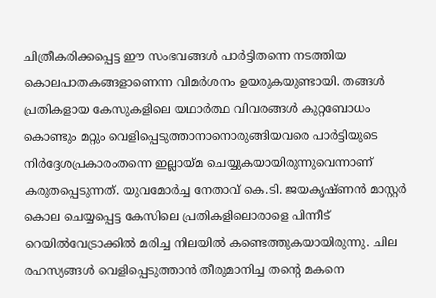ചിത്രീകരിക്കപ്പെട്ട ഈ സംഭവങ്ങള്‍ പാര്‍ട്ടിതന്നെ നടത്തിയ കൊലപാതകങ്ങളാണെന്ന വിമര്‍ശനം ഉയരുകയുണ്ടായി. തങ്ങള്‍ പ്രതികളായ കേസുകളിലെ യഥാര്‍ത്ഥ വിവരങ്ങള്‍ കുറ്റബോധം കൊണ്ടും മറ്റും വെളിപ്പെടുത്താനാനൊരുങ്ങിയവരെ പാര്‍ട്ടിയുടെ നിര്‍ദ്ദേശപ്രകാരംതന്നെ ഇല്ലായ്‌മ ചെയ്യുകയായിരുന്നുവെന്നാണ് കരുതപ്പെടുന്നത്. യുവമോര്‍ച്ച നേതാവ് കെ.ടി. ജയകൃഷ്ണന്‍ മാസ്റ്റര്‍ കൊല ചെയ്യപ്പെട്ട കേസിലെ പ്രതികളിലൊരാളെ പിന്നീട് റെയില്‍വേട്രാക്കില്‍ മരിച്ച നിലയില്‍ കണ്ടെത്തുകയായിരുന്നു. ചില രഹസ്യങ്ങള്‍ വെളിപ്പെടുത്താന്‍ തീരുമാനിച്ച തന്റെ മകനെ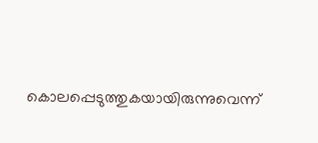കൊലപ്പെടുത്തുകയായിരുന്നുവെന്ന്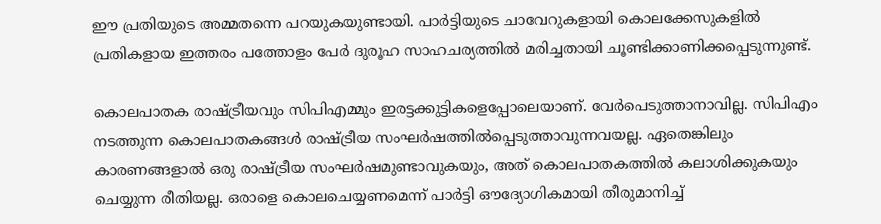ഈ പ്രതിയുടെ അമ്മതന്നെ പറയുകയുണ്ടായി. പാര്‍ട്ടിയുടെ ചാവേറുകളായി കൊലക്കേസുകളില്‍ പ്രതികളായ ഇത്തരം പത്തോളം പേര്‍ ദുരൂഹ സാഹചര്യത്തില്‍ മരിച്ചതായി ചൂണ്ടിക്കാണിക്കപ്പെടുന്നുണ്ട്.

കൊലപാതക രാഷ്‌ട്രീയവും സിപിഎമ്മും ഇരട്ടക്കുട്ടികളെപ്പോലെയാണ്. വേര്‍പെടുത്താനാവില്ല. സിപിഎം നടത്തുന്ന കൊലപാതകങ്ങള്‍ രാഷ്‌ട്രീയ സംഘര്‍ഷത്തില്‍പ്പെടുത്താവുന്നവയല്ല. ഏതെങ്കിലും കാരണങ്ങളാല്‍ ഒരു രാഷ്‌ട്രീയ സംഘര്‍ഷമുണ്ടാവുകയും, അത് കൊലപാതകത്തില്‍ കലാശിക്കുകയും ചെയ്യുന്ന രീതിയല്ല. ഒരാളെ കൊലചെയ്യണമെന്ന് പാര്‍ട്ടി ഔദ്യോഗികമായി തീരുമാനിച്ച്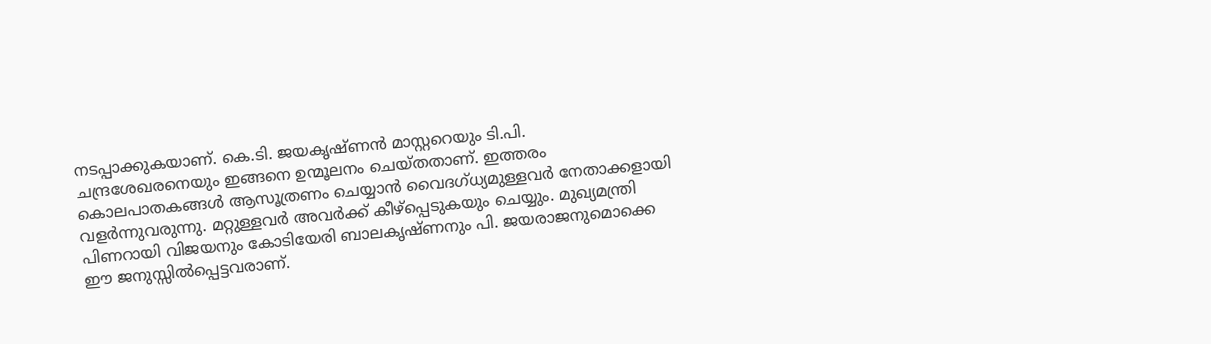നടപ്പാക്കുകയാണ്. കെ.ടി. ജയകൃഷ്ണന്‍ മാസ്റ്ററെയും ടി.പി. ചന്ദ്രശേഖരനെയും ഇങ്ങനെ ഉന്മൂലനം ചെയ്തതാണ്. ഇത്തരം കൊലപാതകങ്ങള്‍ ആസൂത്രണം ചെയ്യാന്‍ വൈദഗ്ധ്യമുള്ളവര്‍ നേതാക്കളായി വളര്‍ന്നുവരുന്നു. മറ്റുള്ളവര്‍ അവര്‍ക്ക് കീഴ്‌പ്പെടുകയും ചെയ്യും. മുഖ്യമന്ത്രി പിണറായി വിജയനും കോടിയേരി ബാലകൃഷ്ണനും പി. ജയരാജനുമൊക്കെ ഈ ജനുസ്സില്‍പ്പെട്ടവരാണ്.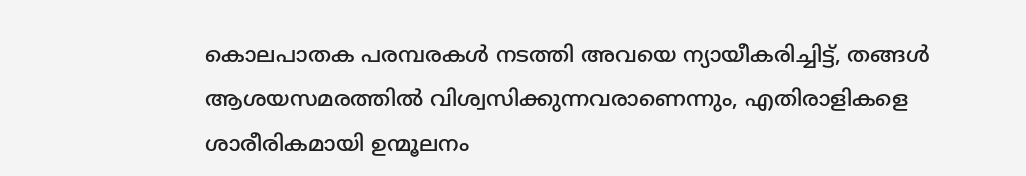കൊലപാതക പരമ്പരകള്‍ നടത്തി അവയെ ന്യായീകരിച്ചിട്ട്, തങ്ങള്‍ ആശയസമരത്തില്‍ വിശ്വസിക്കുന്നവരാണെന്നും, എതിരാളികളെ ശാരീരികമായി ഉന്മൂലനം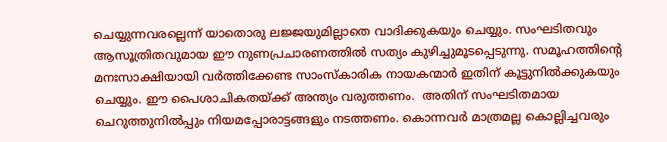ചെയ്യുന്നവരല്ലെന്ന് യാതൊരു ലജ്ജയുമില്ലാതെ വാദിക്കുകയും ചെയ്യും. സംഘടിതവും ആസൂത്രിതവുമായ ഈ നുണപ്രചാരണത്തില്‍ സത്യം കുഴിച്ചുമൂടപ്പെടുന്നു. സമൂഹത്തിന്റെ മനഃസാക്ഷിയായി വര്‍ത്തിക്കേണ്ട സാംസ്‌കാരിക നായകന്മാര്‍ ഇതിന് കൂട്ടുനില്‍ക്കുകയും ചെയ്യും. ഈ പൈശാചികതയ്‌ക്ക് അന്ത്യം വരുത്തണം.  അതിന് സംഘടിതമായ ചെറുത്തുനില്‍പ്പും നിയമപ്പോരാട്ടങ്ങളും നടത്തണം. കൊന്നവര്‍ മാത്രമല്ല കൊല്ലിച്ചവരും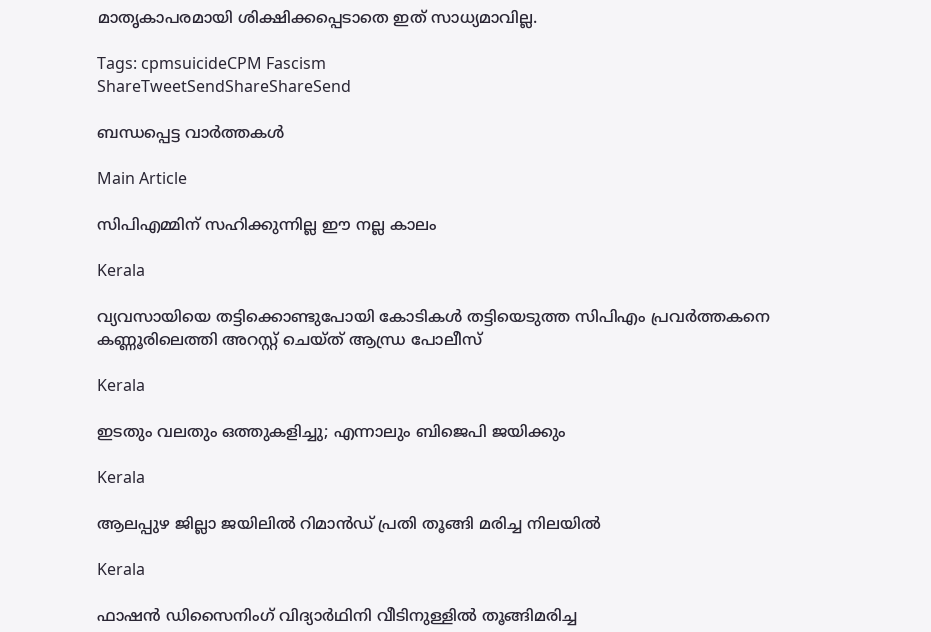മാതൃകാപരമായി ശിക്ഷിക്കപ്പെടാതെ ഇത് സാധ്യമാവില്ല.

Tags: cpmsuicideCPM Fascism
ShareTweetSendShareShareSend

ബന്ധപ്പെട്ട വാര്‍ത്തകള്‍

Main Article

സിപിഎമ്മിന് സഹിക്കുന്നില്ല ഈ നല്ല കാലം

Kerala

വ്യവസായിയെ തട്ടിക്കൊണ്ടുപോയി കോടികൾ തട്ടിയെടുത്ത സിപിഎം പ്രവർത്തകനെ കണ്ണൂരിലെത്തി അറസ്റ്റ് ചെയ്ത് ആന്ധ്ര പോലീസ്

Kerala

ഇടതും വലതും ഒത്തുകളിച്ചു; എന്നാലും ബിജെപി ജയിക്കും

Kerala

ആലപ്പുഴ ജില്ലാ ജയിലില്‍ റിമാന്‍ഡ് പ്രതി തൂങ്ങി മരിച്ച നിലയില്‍

Kerala

ഫാഷന്‍ ഡിസൈനിംഗ് വിദ്യാര്‍ഥിനി വീടിനുള്ളില്‍ തൂങ്ങിമരിച്ച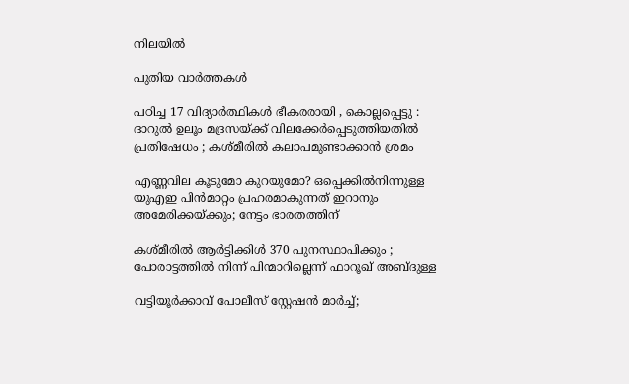നിലയില്‍

പുതിയ വാര്‍ത്തകള്‍

പഠിച്ച 17 വിദ്യാർത്ഥികൾ ഭീകരരായി , കൊല്ലപ്പെട്ടു : ദാറുൽ ഉലൂം മദ്രസയ്‌ക്ക് വിലക്കേർപ്പെടുത്തിയതിൽ പ്രതിഷേധം ; കശ്മീരിൽ കലാപമുണ്ടാക്കാൻ ശ്രമം

എണ്ണവില കൂടുമോ കുറയുമോ? ഒപ്പെക്കിൽനിന്നുള്ള യുഎഇ പിൻമാറ്റം പ്രഹരമാകുന്നത് ഇറാനും അമേരിക്കയ്‌ക്കും; നേട്ടം ഭാരതത്തിന്

കശ്മീരിൽ ആർട്ടിക്കിൾ 370 പുനസ്ഥാപിക്കും ; പോരാട്ടത്തിൽ നിന്ന് പിന്മാറില്ലെന്ന് ഫാറൂഖ് അബ്ദുള്ള

വട്ടിയൂർക്കാവ് പോലീസ് സ്റ്റേഷൻ മാർച്ച്;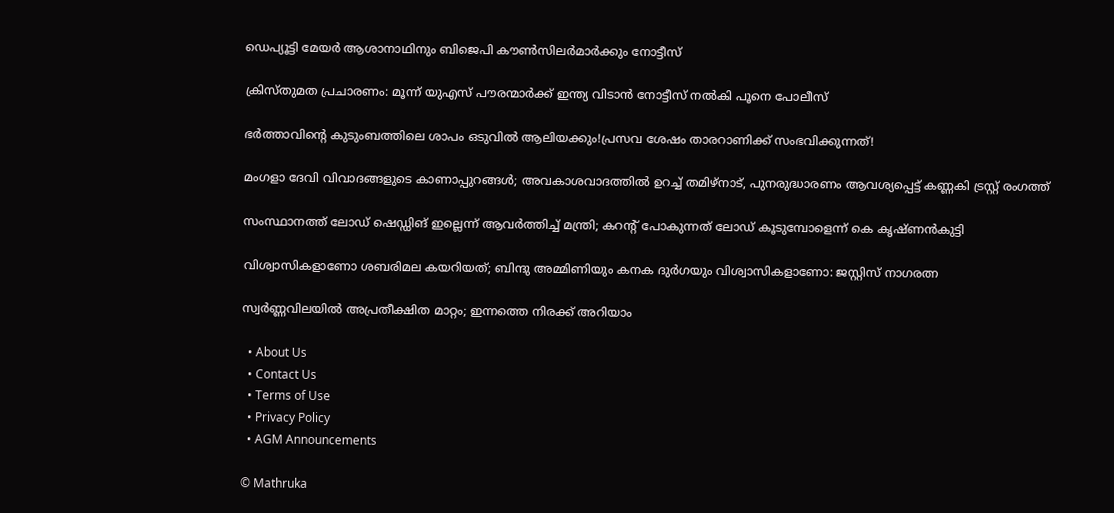ഡെപ‍്യൂട്ടി മേയർ ആശാനാഥിനും ബിജെപി കൗൺസിലർമാർക്കും നോട്ടീസ്

ക്രിസ്തുമത പ്രചാരണം: മൂന്ന് യുഎസ് പൗരന്മാർക്ക് ഇന്ത്യ വിടാൻ നോട്ടീസ് നൽകി പൂനെ പോലീസ്

ഭർത്താവിന്റെ കുടുംബത്തിലെ ശാപം ഒടുവിൽ ആലിയക്കും!പ്രസവ ശേഷം താരറാണിക്ക് സംഭവിക്കുന്നത്!

മംഗളാ ദേവി വിവാദങ്ങളുടെ കാണാപ്പുറങ്ങള്‍; അവകാശവാദത്തില്‍ ഉറച്ച് തമിഴ്നാട്, പുനരുദ്ധാരണം ആവശ്യപ്പെട്ട് കണ്ണകി ട്രസ്റ്റ് രംഗത്ത്

സംസ്ഥാനത്ത് ലോഡ് ഷെഡ്ഡിങ് ഇല്ലെന്ന് ആവര്‍ത്തിച്ച് മന്ത്രി; കറൻ്റ് പോകുന്നത് ലോഡ് കൂടുമ്പോളെന്ന് കെ കൃഷ്ണൻകുട്ടി

വിശ്വാസികളാണോ ശബരിമല കയറിയത്; ബിന്ദു അമ്മിണിയും കനക ദുർഗയും വിശ്വാസികളാണോ: ജസ്റ്റിസ് നാഗരത്ന

സ്വര്‍ണ്ണവിലയില്‍ അപ്രതീക്ഷിത മാറ്റം; ഇന്നത്തെ നിരക്ക് അറിയാം

  • About Us
  • Contact Us
  • Terms of Use
  • Privacy Policy
  • AGM Announcements

© Mathruka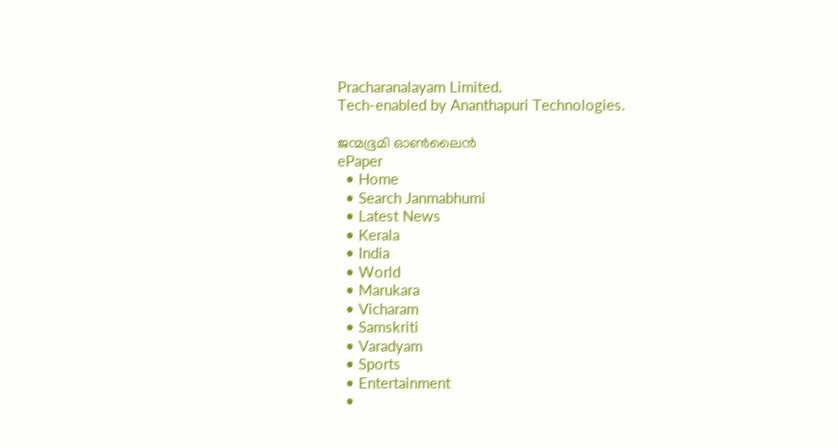Pracharanalayam Limited.
Tech-enabled by Ananthapuri Technologies.

ജന്മഭൂമി ഓണ്‍ലൈന്‍
ePaper
  • Home
  • Search Janmabhumi
  • Latest News
  • Kerala
  • India
  • World
  • Marukara
  • Vicharam
  • Samskriti
  • Varadyam
  • Sports
  • Entertainment
  •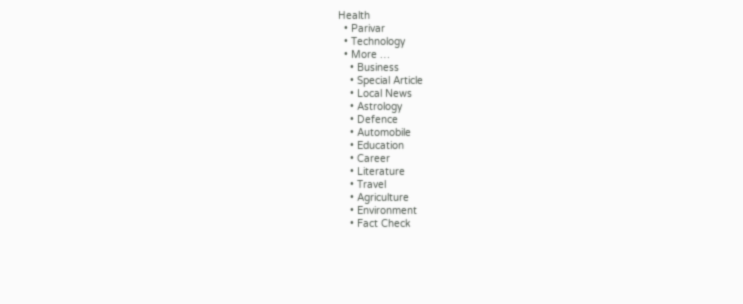Health
  • Parivar
  • Technology
  • More …
    • Business
    • Special Article
    • Local News
    • Astrology
    • Defence
    • Automobile
    • Education
    • Career
    • Literature
    • Travel
    • Agriculture
    • Environment
    • Fact Check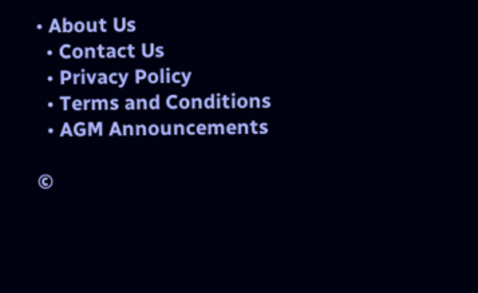• About Us
  • Contact Us
  • Privacy Policy
  • Terms and Conditions
  • AGM Announcements

©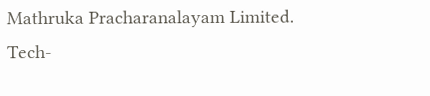Mathruka Pracharanalayam Limited.
Tech-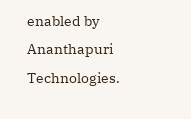enabled by Ananthapuri Technologies.